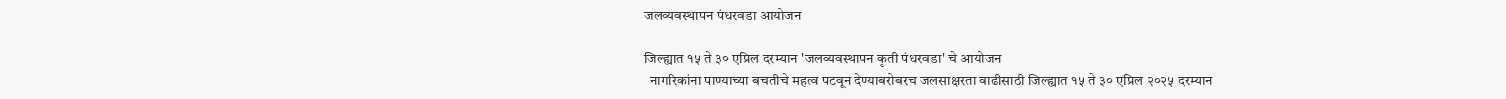जलव्यवस्थापन पंधरवडा आयोजन

जिल्ह्यात १५ ते ३० एप्रिल दरम्यान 'जलव्यवस्थापन कृती पंधरवडा' चे आयोजन
  नागरिकांना पाण्याच्या बचतीचे महत्व पटवून देण्याबरोबरच जलसाक्षरता वाढीसाठी जिल्ह्यात १५ ते ३० एप्रिल २०२५ दरम्यान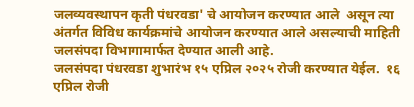जलव्यवस्थापन कृती पंधरवडा' चे आयोजन करण्यात आले  असून त्या अंतर्गत विविध कार्यक्रमांचे आयोजन करण्यात आले असल्याची माहिती जलसंपदा विभागामार्फत देण्यात आली आहे.
जलसंपदा पंधरवडा शुभारंभ १५ एप्रिल २०२५ रोजी करण्यात येईल.  १६ एप्रिल रोजी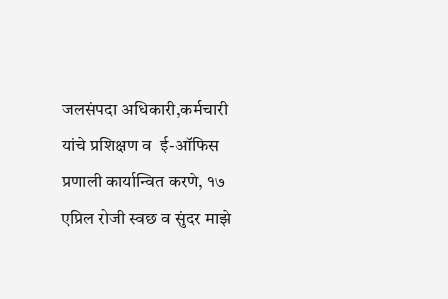जलसंपदा अधिकारी,कर्मचारी यांचे प्रशिक्षण व  ई-ऑफिस प्रणाली कार्यान्वित करणे, १७ एप्रिल रोजी स्वछ व सुंदर माझे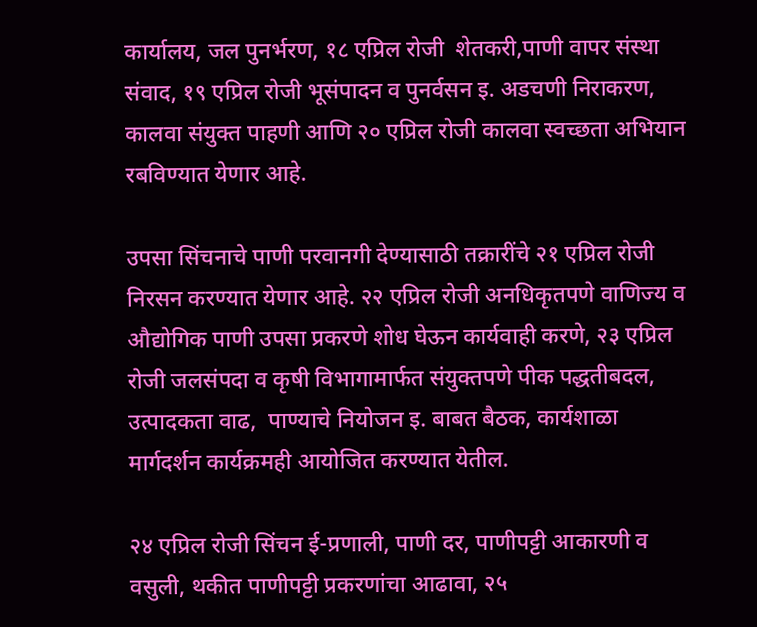कार्यालय, जल पुनर्भरण, १८ एप्रिल रोजी  शेतकरी,पाणी वापर संस्था संवाद, १९ एप्रिल रोजी भूसंपादन व पुनर्वसन इ. अडचणी निराकरण, कालवा संयुक्त पाहणी आणि २० एप्रिल रोजी कालवा स्वच्छता अभियान रबविण्यात येणार आहे.

उपसा सिंचनाचे पाणी परवानगी देण्यासाठी तक्रारींचे २१ एप्रिल रोजी  निरसन करण्यात येणार आहे. २२ एप्रिल रोजी अनधिकृतपणे वाणिज्य व औद्योगिक पाणी उपसा प्रकरणे शोध घेऊन कार्यवाही करणे, २३ एप्रिल रोजी जलसंपदा व कृषी विभागामार्फत संयुक्तपणे पीक पद्धतीबदल, उत्पादकता वाढ,  पाण्याचे नियोजन इ. बाबत बैठक, कार्यशाळा मार्गदर्शन कार्यक्रमही आयोजित करण्यात येतील.

२४ एप्रिल रोजी सिंचन ई-प्रणाली, पाणी दर, पाणीपट्टी आकारणी व वसुली, थकीत पाणीपट्टी प्रकरणांचा आढावा, २५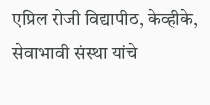एप्रिल रोजी विद्यापीठ, केव्हीके, सेवाभावी संस्था यांचे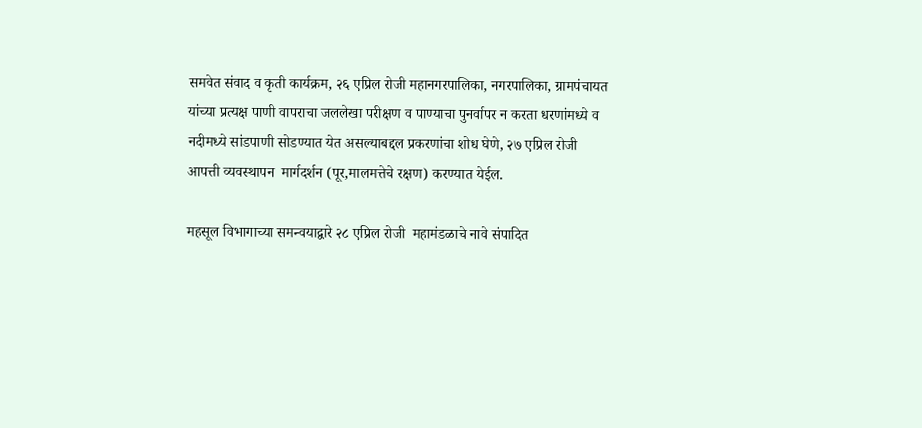समवेत संवाद व कृती कार्यक्रम, २६ एप्रिल रोजी महानगरपालिका, नगरपालिका, ग्रामपंचायत यांच्या प्रत्यक्ष पाणी वापराचा जललेखा परीक्षण व पाण्याचा पुनर्वापर न करता धरणांमध्ये व नदीमध्ये सांडपाणी सोडण्यात येत असल्याबद्दल प्रकरणांचा शोध घेणे, २७ एप्रिल रोजी आपत्ती व्यवस्थापन  मार्गदर्शन (पूर,मालमत्तेचे रक्षण) करण्यात येईल.

महसूल विभागाच्या समन्वयाद्वारे २८ एप्रिल रोजी  महामंडळाचे नावे संपादित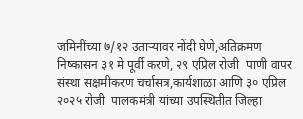जमिनींच्या ७/१२ उताऱ्यावर नोंदी घेणे,अतिक्रमण निष्कासन ३१ मे पूर्वी करणे, २९ एप्रिल रोजी  पाणी वापर संस्था सक्षमीकरण चर्चासत्र,कार्यशाळा आणि ३० एप्रिल २०२५ रोजी  पालकमंत्री यांच्या उपस्थितीत जिल्हा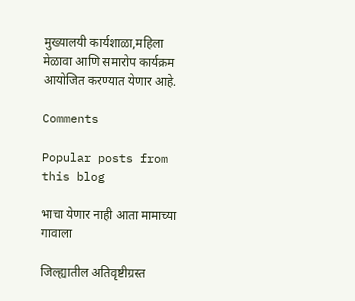मुख्यालयी कार्यशाळा,महिला मेळावा आणि समारोप कार्यक्रम आयोजित करण्यात येणार आहे.

Comments

Popular posts from this blog

भाचा येणार नाही आता मामाच्या गावाला

जिल्ह्यातील अतिवृष्टीग्रस्त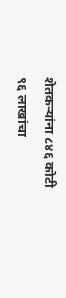शेतकऱ्यांना ८४६ कोटी ९६ लाखांचा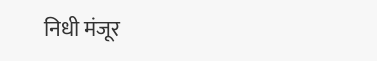निधी मंजूर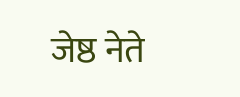जेष्ठ नेते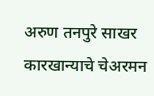अरुण तनपुरे साखर कारखान्याचे चेअरमन